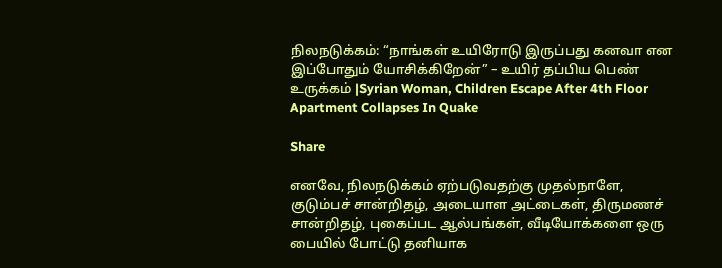நிலநடுக்கம்: “நாங்கள் உயிரோடு இருப்பது கனவா என இப்போதும் யோசிக்கிறேன்” – உயிர் தப்பிய பெண் உருக்கம் |Syrian Woman, Children Escape After 4th Floor Apartment Collapses In Quake

Share

எனவே, நிலநடுக்கம் ஏற்படுவதற்கு முதல்நாளே, குடும்பச் சான்றிதழ், அடையாள அட்டைகள், திருமணச் சான்றிதழ், புகைப்பட ஆல்பங்கள், வீடியோக்களை ஒரு பையில் போட்டு தனியாக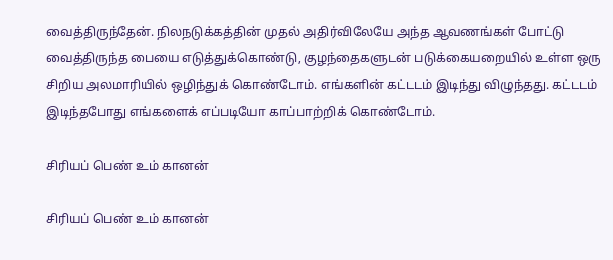வைத்திருந்தேன். நிலநடுக்கத்தின் முதல் அதிர்விலேயே அந்த ஆவணங்கள் போட்டு வைத்திருந்த பையை எடுத்துக்கொண்டு, குழந்தைகளுடன் படுக்கையறையில் உள்ள ஒரு சிறிய அலமாரியில் ஒழிந்துக் கொண்டோம். எங்களின் கட்டடம் இடிந்து விழுந்தது. கட்டடம் இடிந்தபோது எங்களைக் எப்படியோ காப்பாற்றிக் கொண்டோம்.

சிரியப் பெண் உம் கானன்

சிரியப் பெண் உம் கானன்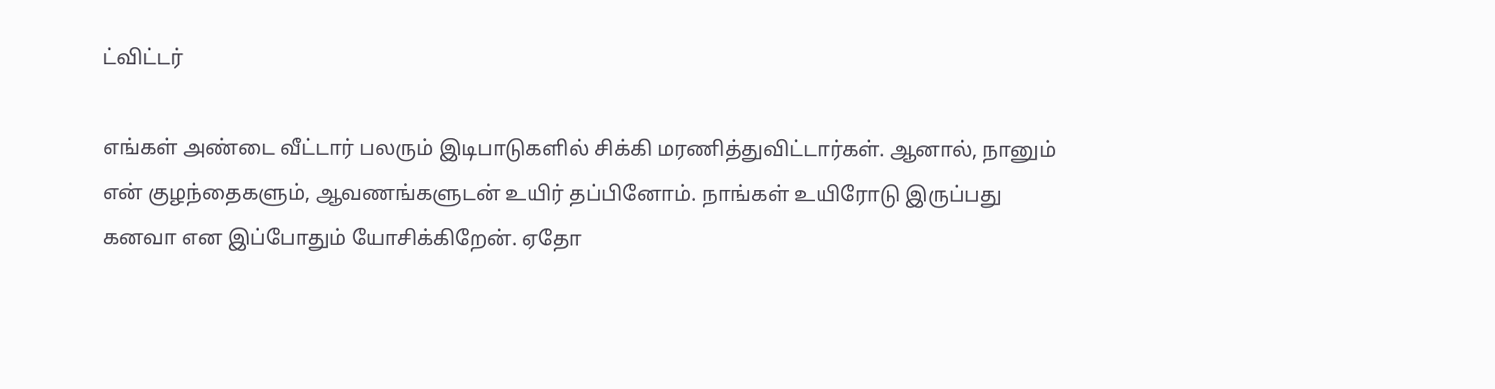ட்விட்டர்

எங்கள் அண்டை வீட்டார் பலரும் இடிபாடுகளில் சிக்கி மரணித்துவிட்டார்கள். ஆனால், நானும் என் குழந்தைகளும், ஆவணங்களுடன் உயிர் தப்பினோம். நாங்கள் உயிரோடு இருப்பது கனவா என இப்போதும் யோசிக்கிறேன். ஏதோ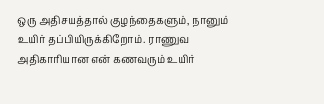ஒரு அதிசயத்தால் குழந்தைகளும், நானும் உயிர் தப்பியிருக்கிறோம். ராணுவ அதிகாரியான என் கணவரும் உயிர்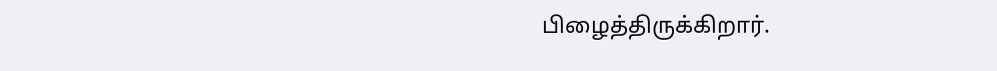பிழைத்திருக்கிறார்.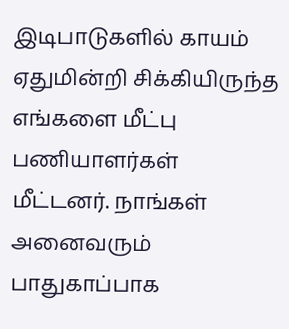இடிபாடுகளில் காயம் ஏதுமின்றி சிக்கியிருந்த எங்களை மீட்பு பணியாளர்கள் மீட்டனர். நாங்கள் அனைவரும் பாதுகாப்பாக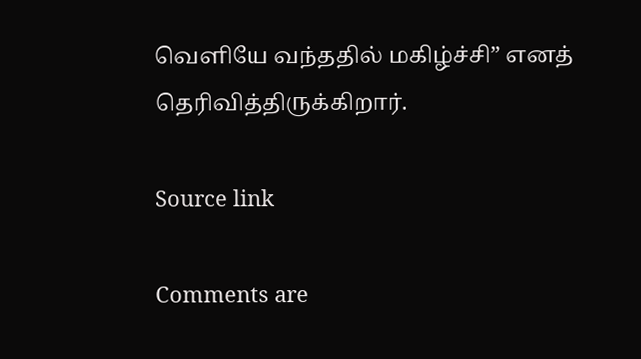வெளியே வந்ததில் மகிழ்ச்சி” எனத் தெரிவித்திருக்கிறார்.

Source link

Comments are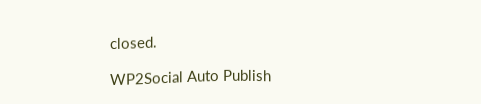closed.

WP2Social Auto Publish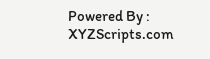Powered By : XYZScripts.com